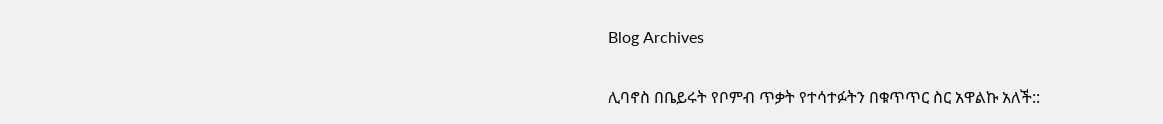Blog Archives

ሊባኖስ በቤይሩት የቦምብ ጥቃት የተሳተፉትን በቁጥጥር ስር አዋልኩ አለች::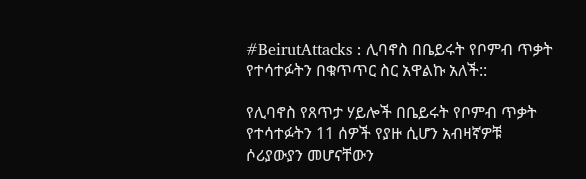#BeirutAttacks : ሊባኖስ በቤይሩት የቦምብ ጥቃት የተሳተፉትን በቁጥጥር ስር አዋልኩ አለች::

የሊባኖስ የጸጥታ ሃይሎች በቤይሩት የቦምብ ጥቃት የተሳተፉትን 11 ሰዎች የያዙ ሲሆን አብዛኛዎቹ ሶሪያውያን መሆናቸውን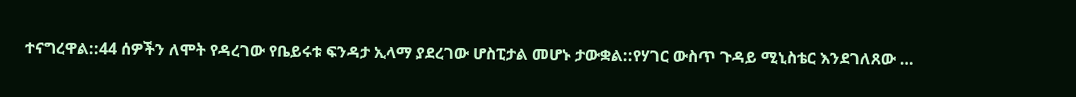ተናግረዋል::44 ሰዎችን ለሞት የዳረገው የቤይሩቱ ፍንዳታ ኢላማ ያደረገው ሆስፒታል መሆኑ ታውቋል::የሃገር ውስጥ ጉዳይ ሚኒስቴር እንደገለጸው …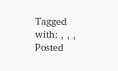Tagged with: , , ,
Posted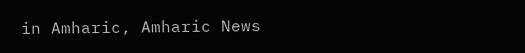in Amharic, Amharic News